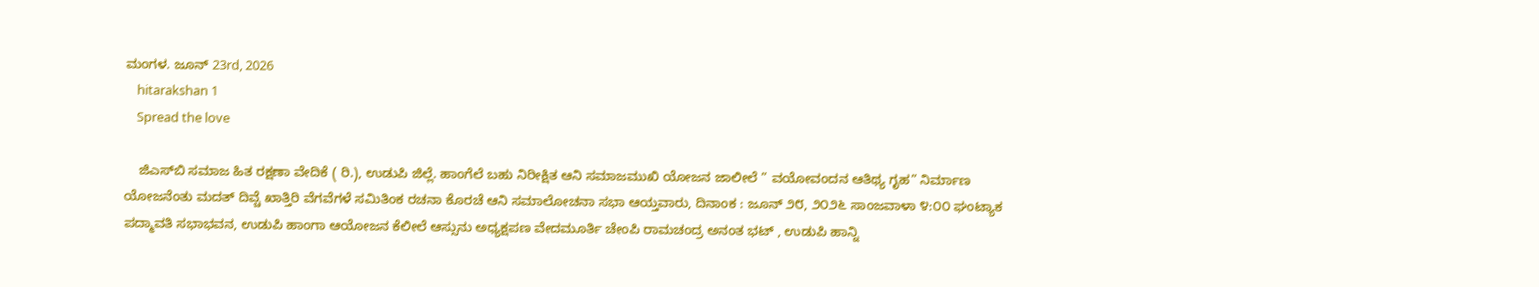ಮಂಗಳ. ಜೂನ್ 23rd, 2026
    hitarakshan 1
    Spread the love

    ಜಿ‌ಎಸ್‌ಬಿ ಸಮಾಜ ಹಿತ ರಕ್ಷಣಾ ವೇದಿಕೆ ( ರಿ.), ಉಡುಪಿ ಜಿಲ್ಲೆ. ಹಾಂಗೆಲೆ ಬಹು ನಿರೀಕ್ಷಿತ ಆನಿ ಸಮಾಜಮುಖಿ ಯೋಜನ ಜಾಲೀಲೆ ” ವಯೋವಂದನ ಆತಿಥ್ಯ ಗೃಹ” ನಿರ್ಮಾಣ ಯೋಜನೆಂತು ಮದತ್ ದಿವ್ಚೆ ಖಾತ್ತಿರಿ ವೆಗವೆಗಳೆ ಸಮಿತಿಂಕ ರಚನಾ ಕೊರಚೆ ಆನಿ ಸಮಾಲೋಚನಾ ಸಭಾ ಆಯ್ತವಾರು, ದಿನಾಂಕ : ಜೂನ್ ೨೮, ೨೦೨೬ ಸಾಂಜವಾಳಾ ೪:೦೦ ಘಂಟ್ಯಾಕ ಪದ್ಮಾವತಿ ಸಭಾಭವನ, ಉಡುಪಿ ಹಾಂಗಾ ಆಯೋಜನ ಕೆಲೀಲೆ ಆಸ್ಸುನು ಅಧ್ಯಕ್ಷಪಣ ವೇದಮೂರ್ತಿ ಚೇಂಪಿ ರಾಮಚಂದ್ರ ಅನಂತ ಭಟ್ , ಉಡುಪಿ ಹಾನ್ನಿ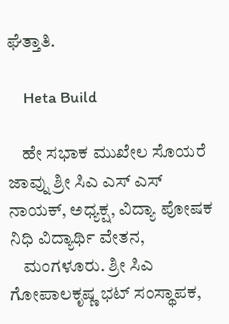ಘೆತ್ತಾತಿ.

    Heta Build

    ಹೇ ಸಭಾಕ ಮುಖೇಲ ಸೊಯರೆ ಜಾವ್ನು ಶ್ರೀ ಸಿ‌ಎ ಎಸ್ ಎಸ್ ನಾಯಕ್, ಅಧ್ಯಕ್ಷ, ವಿದ್ಯಾ ಪೋಷಕ ನಿಧಿ ವಿದ್ಯಾರ್ಥಿ ವೇತನ,
    ಮಂಗಳೂರು. ಶ್ರೀ ಸಿ‌ಎ ಗೋಪಾಲಕೃಷ್ಣ ಭಟ್ ಸಂಸ್ಥಾಪಕ,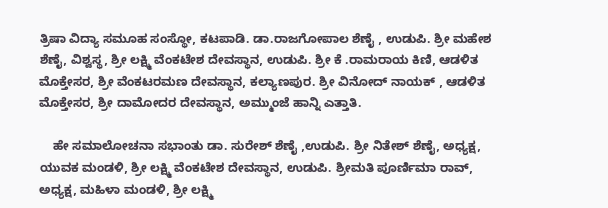ತ್ರಿಷಾ ವಿದ್ಯಾ ಸಮೂಹ ಸಂಸ್ಥೋ, ಕಟಪಾಡಿ. ಡಾ.ರಾಜಗೋಪಾಲ ಶೆಣೈ , ಉಡುಪಿ. ಶ್ರೀ ಮಹೇಶ ಶೆಣೈ, ವಿಶ್ವಸ್ಥ, ಶ್ರೀ ಲಕ್ಷ್ಮಿ ವೆಂಕಟೇಶ ದೇವಸ್ಥಾನ, ಉಡುಪಿ. ಶ್ರೀ ಕೆ .ರಾಮರಾಯ ಕಿಣಿ, ಆಡಳಿತ ಮೊಕ್ತೇಸರ, ಶ್ರೀ ವೆಂಕಟರಮಣ ದೇವಸ್ಥಾನ, ಕಲ್ಯಾಣಪುರ. ಶ್ರೀ ವಿನೋದ್ ನಾಯಕ್ , ಆಡಳಿತ ಮೊಕ್ತೇಸರ, ಶ್ರೀ ದಾಮೋದರ ದೇವಸ್ಥಾನ, ಅಮ್ಮುಂಜೆ ಹಾನ್ನಿ ಎತ್ತಾತಿ.

    ಹೇ ಸಮಾಲೋಚನಾ ಸಭಾಂತು ಡಾ. ಸುರೇಶ್ ಶೆಣೈ ,ಉಡುಪಿ. ಶ್ರೀ ನಿತೇಶ್ ಶೆಣೈ, ಅಧ್ಯಕ್ಷ, ಯುವಕ ಮಂಡಳಿ, ಶ್ರೀ ಲಕ್ಷ್ಮಿ ವೆಂಕಟೇಶ ದೇವಸ್ಥಾನ, ಉಡುಪಿ. ಶ್ರೀಮತಿ ಪೂರ್ಣಿಮಾ ರಾವ್, ಅಧ್ಯಕ್ಷ, ಮಹಿಳಾ ಮಂಡಳಿ, ಶ್ರೀ ಲಕ್ಷ್ಮಿ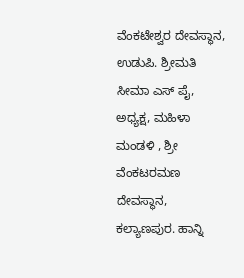ವೆಂಕಟೇಶ್ವರ ದೇವಸ್ಥಾನ, ಉಡುಪಿ. ಶ್ರೀಮತಿ ಸೀಮಾ ಎಸ್ ಪೈ, ಅಧ್ಯಕ್ಷ, ಮಹಿಳಾ ಮಂಡಳಿ , ಶ್ರೀ ವೆಂಕಟರಮಣ ದೇವಸ್ಥಾನ, ಕಲ್ಯಾಣಪುರ. ಹಾನ್ನಿ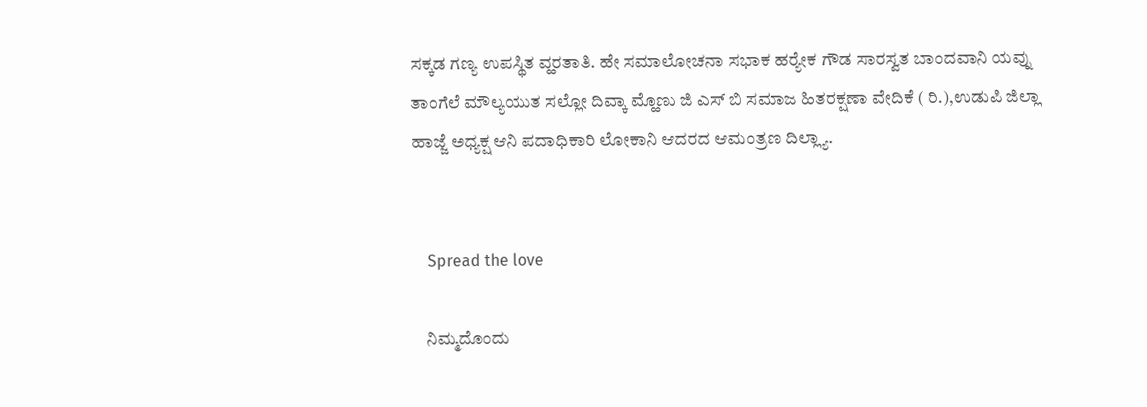ಸಕ್ಕಡ ಗಣ್ಯ ಉಪಸ್ಥಿತ ವ್ಹರತಾತಿ. ಹೇ ಸಮಾಲೋಚನಾ ಸಭಾಕ ಹರ್‍ಯೇಕ ಗೌಡ ಸಾರಸ್ವತ ಬಾಂದವಾನಿ ಯವ್ನು ತಾಂಗೆಲೆ ಮೌಲ್ಯಯುತ ಸಲ್ಲೋ ದಿವ್ಕಾ ಮ್ಹೊಣು ಜಿ ಎಸ್ ಬಿ ಸಮಾಜ ಹಿತರಕ್ಷಣಾ ವೇದಿಕೆ ( ರಿ.),ಉಡುಪಿ ಜಿಲ್ಲಾ ಹಾಜ್ಜೆ ಅಧ್ಯಕ್ಷ ಆನಿ ಪದಾಧಿಕಾರಿ ಲೋಕಾನಿ ಆದರದ ಆಮಂತ್ರಣ ದಿಲ್ಲ್ಯಾ.


    Spread the love

    ನಿಮ್ಮದೊಂದು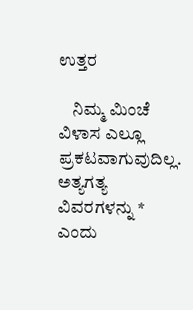ಉತ್ತರ

    ನಿಮ್ಮ ಮಿಂಚೆ ವಿಳಾಸ ಎಲ್ಲೂ ಪ್ರಕಟವಾಗುವುದಿಲ್ಲ. ಅತ್ಯಗತ್ಯ ವಿವರಗಳನ್ನು * ಎಂದು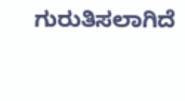ಗುರುತಿಸಲಾಗಿದೆ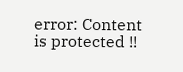error: Content is protected !!